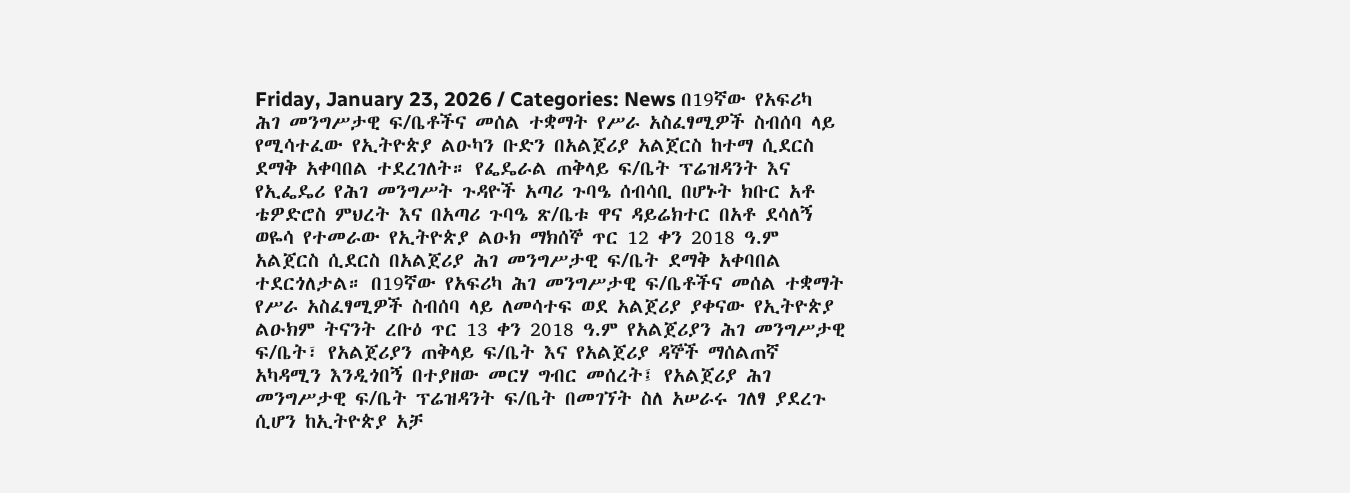Friday, January 23, 2026 / Categories: News በ19ኛው የአፍሪካ ሕገ መንግሥታዊ ፍ/ቤቶችና መሰል ተቋማት የሥራ አስፈፃሚዎች ስብሰባ ላይ የሚሳተፈው የኢትዮጵያ ልዑካን ቡድን በአልጀሪያ አልጀርስ ከተማ ሲደርስ ደማቅ አቀባበል ተደረገለት። የፌዴራል ጠቅላይ ፍ/ቤት ፕሬዝዳንት እና የኢፌዴሪ የሕገ መንግሥት ጉዳዮች አጣሪ ጉባዔ ሰብሳቢ በሆኑት ክቡር አቶ ቴዎድሮስ ምህረት እና በአጣሪ ጉባዔ ጽ/ቤቱ ዋና ዳይሬክተር በአቶ ደሳለኝ ወዬሳ የተመራው የኢትዮጵያ ልዑክ ማክሰኞ ጥር 12 ቀን 2018 ዓ.ም አልጀርስ ሲደርስ በአልጀሪያ ሕገ መንግሥታዊ ፍ/ቤት ደማቅ አቀባበል ተደርጎለታል። በ19ኛው የአፍሪካ ሕገ መንግሥታዊ ፍ/ቤቶችና መሰል ተቋማት የሥራ አስፈፃሚዎች ስብሰባ ላይ ለመሳተፍ ወደ አልጀሪያ ያቀናው የኢትዮጵያ ልዑክም ትናንት ረቡዕ ጥር 13 ቀን 2018 ዓ.ም የአልጀሪያን ሕገ መንግሥታዊ ፍ/ቤት፣ የአልጀሪያን ጠቅላይ ፍ/ቤት እና የአልጀሪያ ዳኞች ማሰልጠኛ አካዳሚን እንዲጎበኝ በተያዘው መርሃ ግብር መሰረት፤ የአልጀሪያ ሕገ መንግሥታዊ ፍ/ቤት ፕሬዝዳንት ፍ/ቤት በመገኘት ስለ አሠራሩ ገለፃ ያደረጉ ሲሆን ከኢትዮጵያ አቻ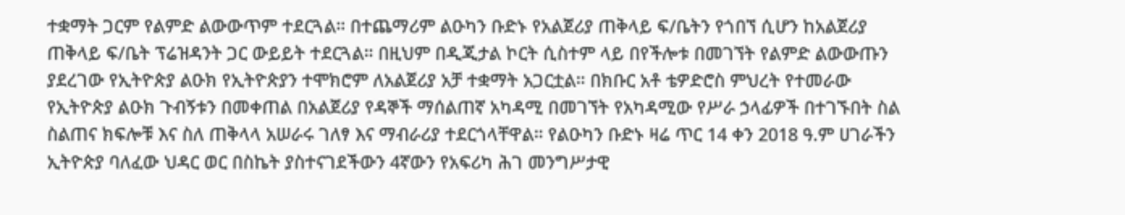ተቋማት ጋርም የልምድ ልውውጥም ተደርጓል። በተጨማሪም ልዑካን ቡድኑ የአልጀሪያ ጠቅላይ ፍ/ቤትን የጎበኘ ሲሆን ከአልጀሪያ ጠቅላይ ፍ/ቤት ፕሬዝዳንት ጋር ውይይት ተደርጓል። በዚህም በዲጂታል ኮርት ሲስተም ላይ በየችሎቱ በመገኘት የልምድ ልውውጡን ያደረገው የኢትዮጵያ ልዑክ የኢትዮጵያን ተሞክሮም ለአልጀሪያ አቻ ተቋማት አጋርቷል። በክቡር አቶ ቴዎድሮስ ምህረት የተመራው የኢትዮጵያ ልዑክ ጉብኝቱን በመቀጠል በአልጀሪያ የዳኞች ማሰልጠኛ አካዳሚ በመገኘት የአካዳሚው የሥራ ኃላፊዎች በተገኙበት ስል ስልጠና ክፍሎቹ እና ስለ ጠቅላላ አሠራሩ ገለፃ እና ማብራሪያ ተደርጎላቸዋል። የልዑካን ቡድኑ ዛሬ ጥር 14 ቀን 2018 ዓ.ም ሀገራችን ኢትዮጵያ ባለፈው ህዳር ወር በስኬት ያስተናገደችውን 4ኛውን የአፍሪካ ሕገ መንግሥታዊ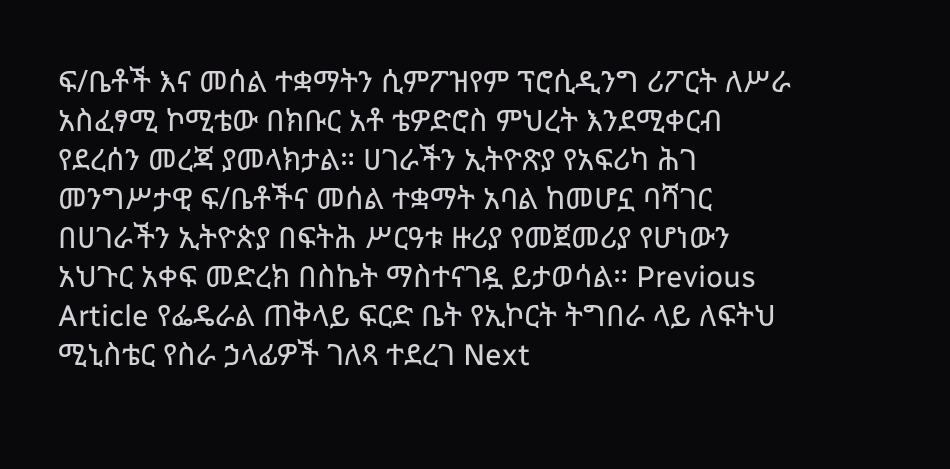ፍ/ቤቶች እና መሰል ተቋማትን ሲምፖዝየም ፕሮሲዲንግ ሪፖርት ለሥራ አስፈፃሚ ኮሚቴው በክቡር አቶ ቴዎድሮስ ምህረት እንደሚቀርብ የደረሰን መረጃ ያመላክታል። ሀገራችን ኢትዮጽያ የአፍሪካ ሕገ መንግሥታዊ ፍ/ቤቶችና መሰል ተቋማት አባል ከመሆኗ ባሻገር በሀገራችን ኢትዮጵያ በፍትሕ ሥርዓቱ ዙሪያ የመጀመሪያ የሆነውን አህጉር አቀፍ መድረክ በስኬት ማስተናገዷ ይታወሳል። Previous Article የፌዴራል ጠቅላይ ፍርድ ቤት የኢኮርት ትግበራ ላይ ለፍትህ ሚኒስቴር የስራ ኃላፊዎች ገለጻ ተደረገ Next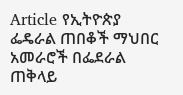Article የኢትዮጵያ ፌዴራል ጠበቆች ማህበር አመራሮች በፌደራል ጠቅላይ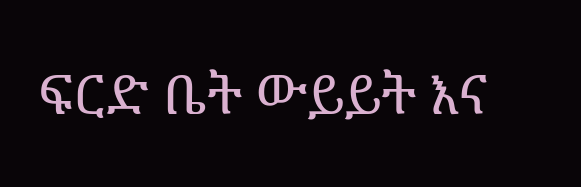ፍርድ ቤት ውይይት እና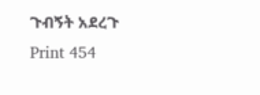ጉብኝት አደረጉ Print 454